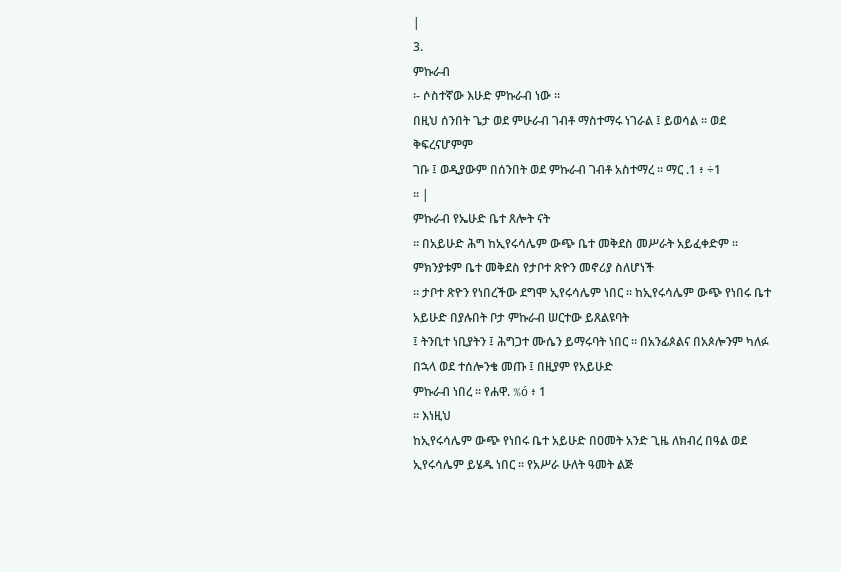|
3.
ምኩራብ
፡- ሶስተኛው እሁድ ምኩራብ ነው ፡፡
በዚህ ሰንበት ጌታ ወደ ምሁራብ ገብቶ ማስተማሩ ነገራል ፤ ይወሳል ፡፡ ወደ ቅፍረናሆምም
ገቡ ፤ ወዲያውም በሰንበት ወደ ምኩራብ ገብቶ አስተማረ ፡፡ ማር .1 ፥ ÷1
፡፡ |
ምኩራብ የኤሁድ ቤተ ጸሎት ናት
፡፡ በአይሁድ ሕግ ከኢየሩሳሌም ውጭ ቤተ መቅደስ መሥራት አይፈቀድም ፡፡ ምክንያቱም ቤተ መቅደስ የታቦተ ጽዮን መኖሪያ ስለሆነች
፡፡ ታቦተ ጽዮን የነበረችው ደግሞ ኢየሩሳሌም ነበር ፡፡ ከኢየሩሳሌም ውጭ የነበሩ ቤተ አይሁድ በያሉበት ቦታ ምኩራብ ሠርተው ይጸልዩባት
፤ ትንቢተ ነቢያትን ፤ ሕግጋተ ሙሴን ይማሩባት ነበር ፡፡ በአንፊጶልና በአጶሎንም ካለፉ በኋላ ወደ ተሰሎንቄ መጡ ፤ በዚያም የአይሁድ
ምኩራብ ነበረ ፡፡ የሐዋ. %ó ፥ 1
፡፡ እነዚህ
ከኢየሩሳሌም ውጭ የነበሩ ቤተ አይሁድ በዐመት አንድ ጊዜ ለክብረ በዓል ወደ ኢየሩሳሌም ይሄዱ ነበር ፡፡ የአሥራ ሁለት ዓመት ልጅ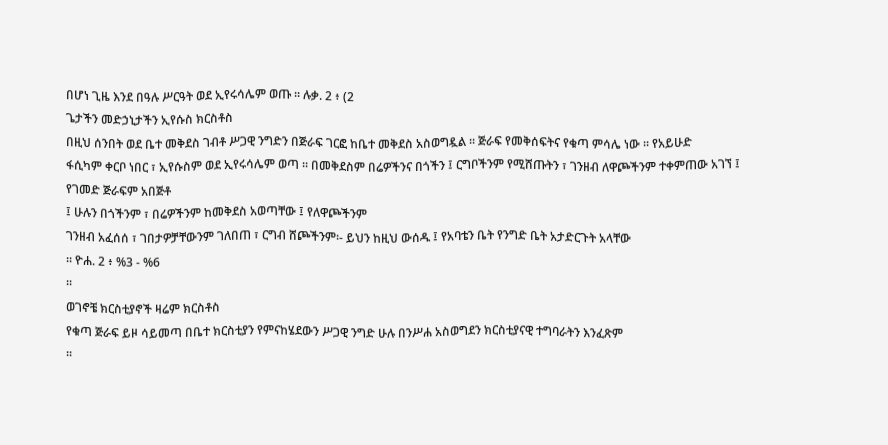በሆነ ጊዜ እንደ በዓሉ ሥርዓት ወደ ኢየሩሳሌም ወጡ ፡፡ ሉቃ. 2 ፥ (2
ጌታችን መድኃኒታችን ኢየሱስ ክርስቶስ
በዚህ ሰንበት ወደ ቤተ መቅደስ ገብቶ ሥጋዊ ንግድን በጅራፍ ገርፎ ከቤተ መቅደስ አስወግዷል ፡፡ ጅራፍ የመቅሰፍትና የቁጣ ምሳሌ ነው ፡፡ የአይሁድ
ፋሲካም ቀርቦ ነበር ፣ ኢየሱስም ወደ ኢየሩሳሌም ወጣ ፡፡ በመቅደስም በሬዎችንና በጎችን ፤ ርግቦችንም የሚሸጡትን ፣ ገንዘብ ለዋጮችንም ተቀምጠው አገኘ ፤ የገመድ ጅራፍም አበጅቶ
፤ ሁሉን በጎችንም ፣ በሬዎችንም ከመቅደስ አወጣቸው ፤ የለዋጮችንም
ገንዘብ አፈሰሰ ፣ ገበታዎቻቸውንም ገለበጠ ፣ ርግብ ሸጮችንም፡- ይህን ከዚህ ውሰዱ ፤ የአባቴን ቤት የንግድ ቤት አታድርጉት አላቸው
፡፡ ዮሐ. 2 ፥ %3 - %6
፡፡
ወገኖቼ ክርስቲያኖች ዛሬም ክርስቶስ
የቁጣ ጅራፍ ይዞ ሳይመጣ በቤተ ክርስቲያን የምናከሄደውን ሥጋዊ ንግድ ሁሉ በንሥሐ አስወግደን ክርስቲያናዊ ተግባራትን እንፈጽም
፡፡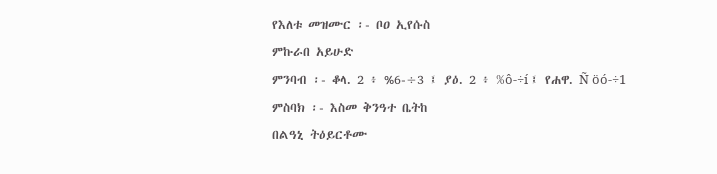የእለቱ መዝሙር ፡- ቦዐ ኢየሱስ
ምኩራበ አይሁድ
ምንባብ ፡- ቆላ. 2 ፥ %6-÷3 ፤ ያዕ. 2 ፥ %ô-÷í ፤ የሐዋ. Ñ öó-÷1
ምስባክ ፡- እስመ ቅንዓተ ቤትከ
በልዓኒ ትዕይርቶሙ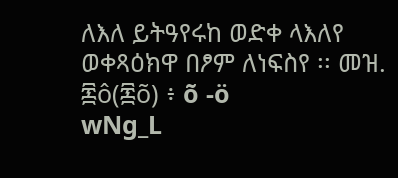ለእለ ይትዓየሩከ ወድቀ ላእለየ ወቀጻዕክዋ በፆም ለነፍስየ ፡፡ መዝ. ፷ô(፷õ) ፥ õ -ö
wNg_L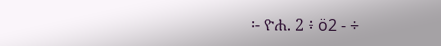፡- ዮሐ. 2 ፥ ö2 - ÷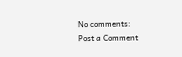No comments:
Post a Comment